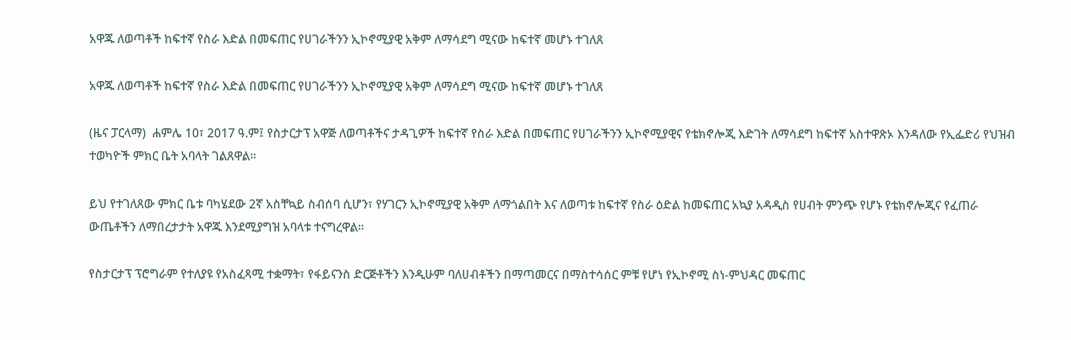አዋጁ ለወጣቶች ከፍተኛ የስራ እድል በመፍጠር የሀገራችንን ኢኮኖሚያዊ አቅም ለማሳደግ ሚናው ከፍተኛ መሆኑ ተገለጸ

አዋጁ ለወጣቶች ከፍተኛ የስራ እድል በመፍጠር የሀገራችንን ኢኮኖሚያዊ አቅም ለማሳደግ ሚናው ከፍተኛ መሆኑ ተገለጸ

(ዜና ፓርላማ)  ሐምሌ 10፣ 2017 ዓ.ም፤ የስታርታፕ አዋጅ ለወጣቶችና ታዳጊዎች ከፍተኛ የስራ እድል በመፍጠር የሀገራችንን ኢኮኖሚያዊና የቴክኖሎጂ እድገት ለማሳደግ ከፍተኛ አስተዋጽኦ እንዳለው የኢፌድሪ የህዝብ ተወካዮች ምክር ቤት አባላት ገልጸዋል።

ይህ የተገለጸው ምክር ቤቱ ባካሄደው 2ኛ አስቸኳይ ስብሰባ ሲሆን፣ የሃገርን ኢኮኖሚያዊ አቅም ለማጎልበት እና ለወጣቱ ከፍተኛ የስራ ዕድል ከመፍጠር አኳያ አዳዲስ የሀብት ምንጭ የሆኑ የቴክኖሎጂና የፈጠራ ውጤቶችን ለማበረታታት አዋጁ እንደሚያግዝ አባላቱ ተናግረዋል።

የስታርታፕ ፕሮግራም የተለያዩ የአስፈጻሚ ተቋማት፣ የፋይናንስ ድርጅቶችን እንዲሁም ባለሀብቶችን በማጣመርና በማስተሳሰር ምቹ የሆነ የኢኮኖሚ ስነ-ምህዳር መፍጠር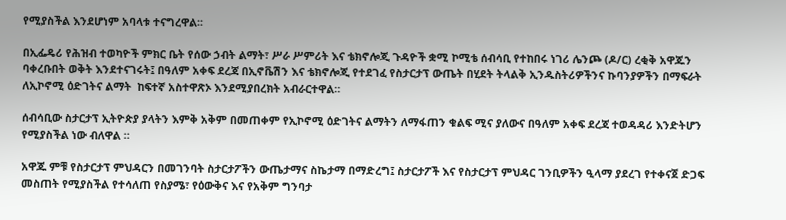የሚያስችል እንደሆነም አባላቱ ተናግረዋል፡፡

በኢፌዴሪ የሕዝብ ተወካዮች ምክር ቤት የሰው ኃብት ልማት፣ ሥራ ሥምሪት እና ቴክኖሎጂ ጉዳዮች ቋሚ ኮሚቴ ሰብሳቢ የተከበሩ ነገሪ ሌንጮ (ዶ/ር) ረቂቅ አዋጁን ባቀረቡበት ወቅት እንደተናገሩት፤ በዓለም አቀፍ ደረጃ በኢኖቬሽን እና ቴክኖሎጂ የተደገፈ የስታርታፕ ውጤት በሂደት ትላልቅ ኢንዱስትሪዎችንና ኩባንያዎችን በማፍራት ለኢኮኖሚ ዕድገትና ልማት  ከፍተኛ አስተዋጽኦ እንደሚያበረክት አብራርተዋል።

ሰብሳቢው ስታርታፕ ኢትዮጵያ ያላትን እምቅ አቅም በመጠቀም የኢኮኖሚ ዕድገትና ልማትን ለማፋጠን ቁልፍ ሚና ያለውና በዓለም አቀፍ ደረጃ ተወዳዳሪ እንድትሆን የሚያስችል ነው ብለዋል ።

አዋጁ ምቹ የስታርታፕ ምህዳርን በመገንባት ስታርታፖችን ውጤታማና ስኬታማ በማድረግ፤ ስታርታፖች እና የስታርታፕ ምህዳር ገንቢዎችን ዒላማ ያደረገ የተቀናጀ ድጋፍ መስጠት የሚያስችል የተሳለጠ የስያሜ፣ የዕውቅና እና የአቅም ግንባታ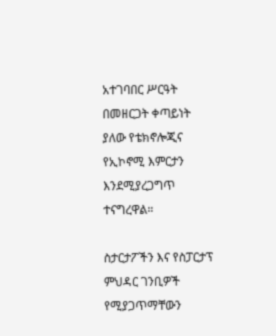አተገባበር ሥርዓት በመዘርጋት ቀጣይነት ያለው የቴክኖሎጂና የኢኮኖሚ እምርታን እንደሚያረጋግጥ ተናግረዋል።

ስታርታፖችን እና የስፓርታፕ ምህዳር ገንቢዎች የሚያጋጥማቸውን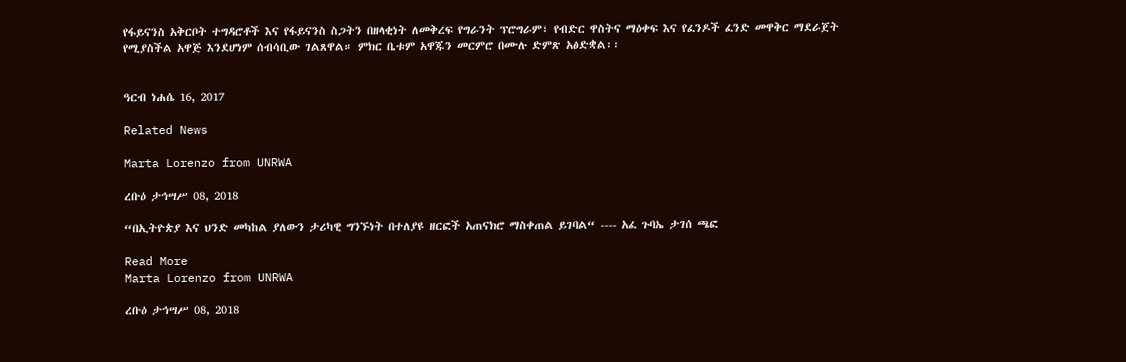የፋይናንስ አቅርቦት ተግዳሮቶች እና የፋይናንስ ስጋትን በዘላቂነት ለመቅረፍ የግራንት ፕሮግራም፣ የብድር ዋስትና ማዕቀፍ እና የፈንዶች ፈንድ መዋቅር ማደራጀት የሚያስችል አዋጅ እንደሆነም ሰብሳቢው ገልጸዋል። ምክር ቤቱም አዋጁን መርምሮ በሙሉ ድምጽ አፅድቋል፡፡


ዓርብ ነሐሴ 16, 2017

Related News

Marta Lorenzo from UNRWA

ረቡዕ ታኅሣሥ 08, 2018

“በኢትዮጵያ እና ህንድ መካከል ያለውን ታሪካዊ ግንኙነት በተለያዩ ዘርፎች አጠናክሮ ማስቀጠል ይገባል“ ---- አፈ ጉባኤ ታገሰ ጫፎ

Read More
Marta Lorenzo from UNRWA

ረቡዕ ታኅሣሥ 08, 2018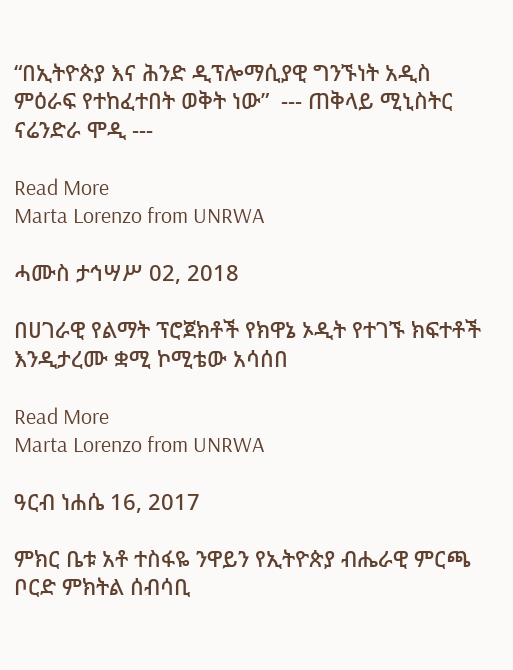“በኢትዮጵያ እና ሕንድ ዲፕሎማሲያዊ ግንኙነት አዲስ ምዕራፍ የተከፈተበት ወቅት ነው”  --- ጠቅላይ ሚኒስትር ናሬንድራ ሞዲ ---

Read More
Marta Lorenzo from UNRWA

ሓሙስ ታኅሣሥ 02, 2018

በሀገራዊ የልማት ፕሮጀክቶች የክዋኔ ኦዲት የተገኙ ክፍተቶች እንዲታረሙ ቋሚ ኮሚቴው አሳሰበ

Read More
Marta Lorenzo from UNRWA

ዓርብ ነሐሴ 16, 2017

ምክር ቤቱ አቶ ተስፋዬ ንዋይን የኢትዮጵያ ብሔራዊ ምርጫ ቦርድ ምክትል ሰብሳቢ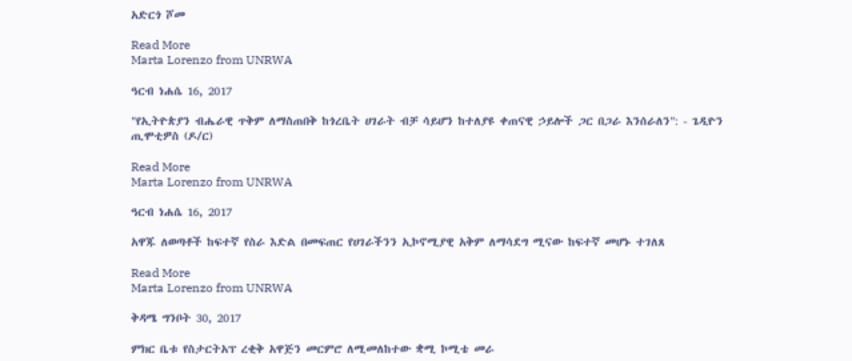አድርጎ ሾመ

Read More
Marta Lorenzo from UNRWA

ዓርብ ነሐሴ 16, 2017

"የኢትዮጵያን ብሔራዊ ጥቅም ለማስጠበቅ ከጎረቤት ሀገራት ብቻ ሳይሆን ከተለያዩ ቀጠናዊ ኃይሎች ጋር በጋራ እንሰራለን": - ጌዲዮን ጢሞቲዎስ (ዶ/ር)

Read More
Marta Lorenzo from UNRWA

ዓርብ ነሐሴ 16, 2017

አዋጁ ለወጣቶች ከፍተኛ የስራ እድል በመፍጠር የሀገራችንን ኢኮኖሚያዊ አቅም ለማሳደግ ሚናው ከፍተኛ መሆኑ ተገለጸ

Read More
Marta Lorenzo from UNRWA

ቅዳሜ ግንቦት 30, 2017

ምክር ቤቱ የስታርትአፕ ረቂቅ አዋጅን መርምሮ ለሚመለከተው ቋሚ ኮሚቴ መራ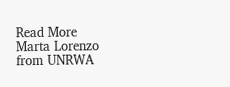Read More
Marta Lorenzo from UNRWA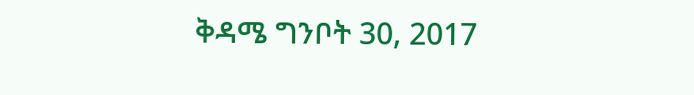ቅዳሜ ግንቦት 30, 2017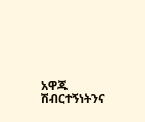አዋጁ ሽብርተኝነትንና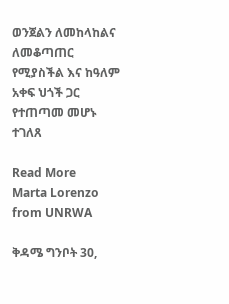ወንጀልን ለመከላከልና ለመቆጣጠር የሚያስችል እና ከዓለም አቀፍ ህጎች ጋር የተጠጣመ መሆኑ ተገለጸ

Read More
Marta Lorenzo from UNRWA

ቅዳሜ ግንቦት 30,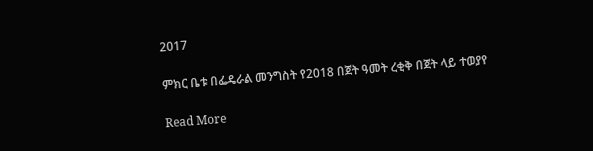2017

ምክር ቤቱ በፌዴራል መንግስት የ2018 በጀት ዓመት ረቂቅ በጀት ላይ ተወያየ

Read More